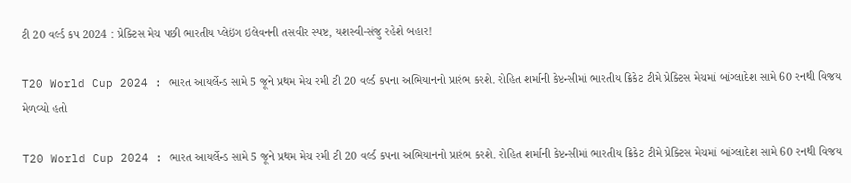ટી 20 વર્લ્ડ કપ 2024 : પ્રેક્ટિસ મેચ પછી ભારતીય પ્લેઇંગ ઇલેવનની તસવીર સ્પષ્ટ, યશસ્વી-સંજુ રહેશે બહાર!

T20 World Cup 2024 : ભારત આયર્લેન્ડ સામે 5 જૂને પ્રથમ મેચ રમી ટી 20 વર્લ્ડ કપના અભિયાનનો પ્રારંભ કરશે. રોહિત શર્માની કેપ્ટન્સીમાં ભારતીય ક્રિકેટ ટીમે પ્રેક્ટિસ મેચમાં બાંગ્લાદેશ સામે 60 રનથી વિજય મેળવ્યો હતો

T20 World Cup 2024 : ભારત આયર્લેન્ડ સામે 5 જૂને પ્રથમ મેચ રમી ટી 20 વર્લ્ડ કપના અભિયાનનો પ્રારંભ કરશે. રોહિત શર્માની કેપ્ટન્સીમાં ભારતીય ક્રિકેટ ટીમે પ્રેક્ટિસ મેચમાં બાંગ્લાદેશ સામે 60 રનથી વિજય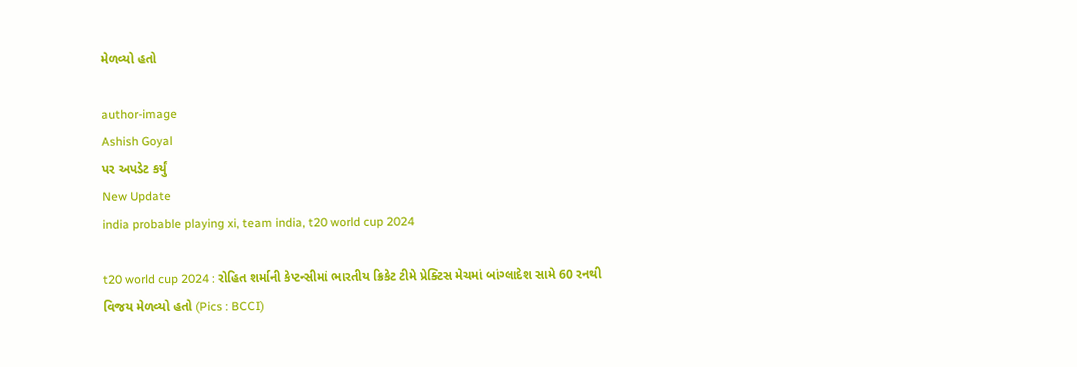મેળવ્યો હતો

author-image
Ashish Goyal
પર અપડેટ કર્યું
New Update
india probable playing xi, team india, t20 world cup 2024

t20 world cup 2024 : રોહિત શર્માની કેપ્ટન્સીમાં ભારતીય ક્રિકેટ ટીમે પ્રેક્ટિસ મેચમાં બાંગ્લાદેશ સામે 60 રનથી વિજય મેળવ્યો હતો (Pics : BCCI)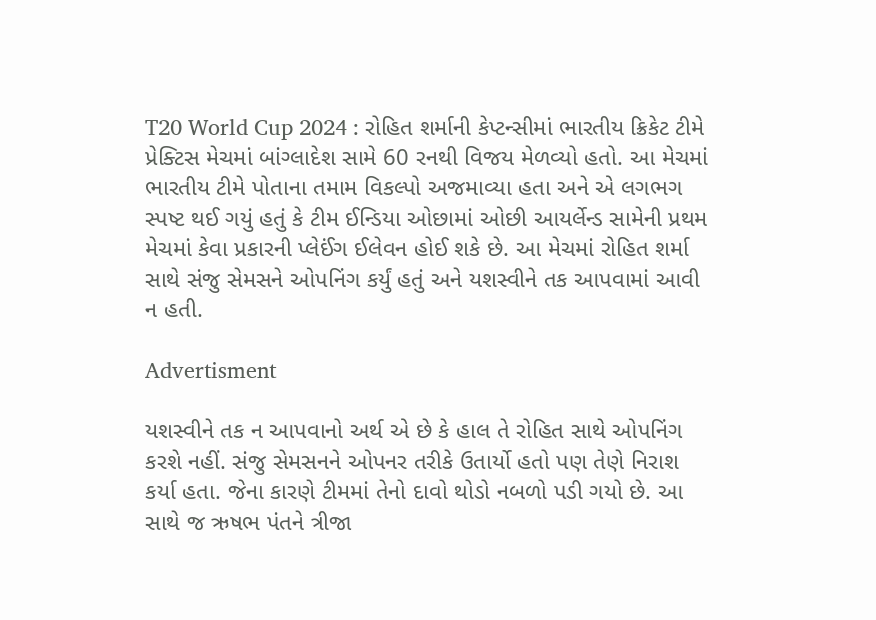T20 World Cup 2024 : રોહિત શર્માની કેપ્ટન્સીમાં ભારતીય ક્રિકેટ ટીમે પ્રેક્ટિસ મેચમાં બાંગ્લાદેશ સામે 60 રનથી વિજય મેળવ્યો હતો. આ મેચમાં ભારતીય ટીમે પોતાના તમામ વિકલ્પો અજમાવ્યા હતા અને એ લગભગ સ્પષ્ટ થઈ ગયું હતું કે ટીમ ઈન્ડિયા ઓછામાં ઓછી આયર્લેન્ડ સામેની પ્રથમ મેચમાં કેવા પ્રકારની પ્લેઈંગ ઈલેવન હોઈ શકે છે. આ મેચમાં રોહિત શર્મા સાથે સંજુ સેમસને ઓપનિંગ કર્યું હતું અને યશસ્વીને તક આપવામાં આવી ન હતી.

Advertisment

યશસ્વીને તક ન આપવાનો અર્થ એ છે કે હાલ તે રોહિત સાથે ઓપનિંગ કરશે નહીં. સંજુ સેમસનને ઓપનર તરીકે ઉતાર્યો હતો પણ તેણે નિરાશ કર્યા હતા. જેના કારણે ટીમમાં તેનો દાવો થોડો નબળો પડી ગયો છે. આ સાથે જ ઋષભ પંતને ત્રીજા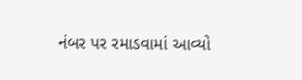નંબર પર રમાડવામાં આવ્યો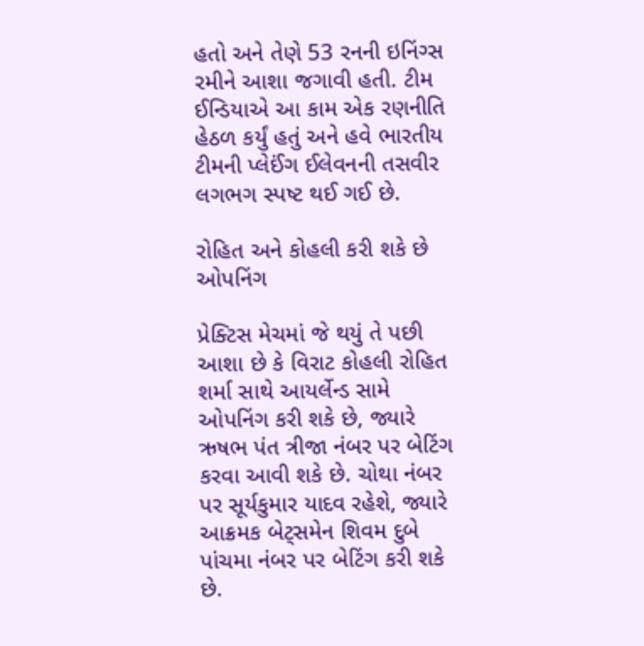હતો અને તેણે 53 રનની ઇનિંગ્સ રમીને આશા જગાવી હતી. ટીમ ઈન્ડિયાએ આ કામ એક રણનીતિ હેઠળ કર્યું હતું અને હવે ભારતીય ટીમની પ્લેઈંગ ઈલેવનની તસવીર લગભગ સ્પષ્ટ થઈ ગઈ છે.

રોહિત અને કોહલી કરી શકે છે ઓપનિંગ

પ્રેક્ટિસ મેચમાં જે થયું તે પછી આશા છે કે વિરાટ કોહલી રોહિત શર્મા સાથે આયર્લેન્ડ સામે ઓપનિંગ કરી શકે છે, જ્યારે ઋષભ પંત ત્રીજા નંબર પર બેટિંગ કરવા આવી શકે છે. ચોથા નંબર પર સૂર્યકુમાર યાદવ રહેશે, જ્યારે આક્રમક બેટ્સમેન શિવમ દુબે પાંચમા નંબર પર બેટિંગ કરી શકે છે.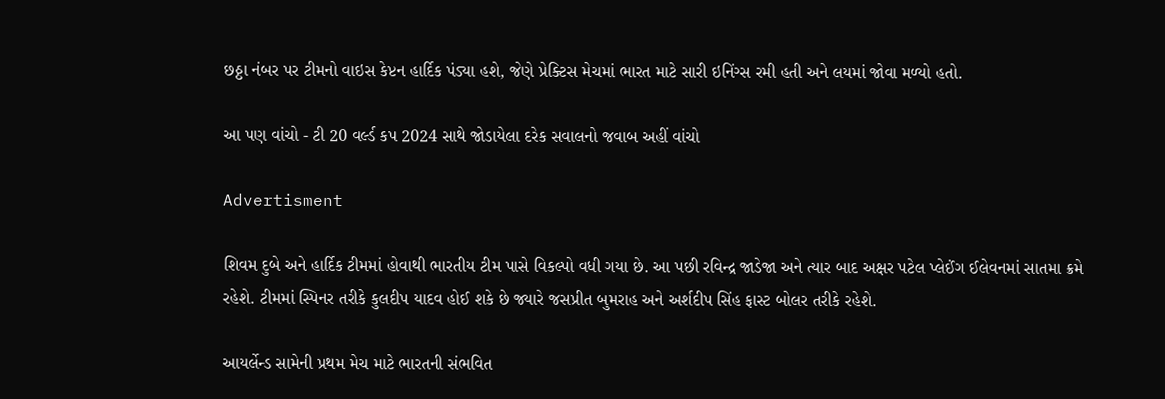છઠ્ઠા નંબર પર ટીમનો વાઇસ કેપ્ટન હાર્દિક પંડ્યા હશે, જેણે પ્રેક્ટિસ મેચમાં ભારત માટે સારી ઇનિંગ્સ રમી હતી અને લયમાં જોવા મળ્યો હતો.

આ પણ વાંચો - ટી 20 વર્લ્ડ કપ 2024 સાથે જોડાયેલા દરેક સવાલનો જવાબ અહીં વાંચો

Advertisment

શિવમ દુબે અને હાર્દિક ટીમમાં હોવાથી ભારતીય ટીમ પાસે વિકલ્પો વધી ગયા છે. આ પછી રવિન્દ્ર જાડેજા અને ત્યાર બાદ અક્ષર પટેલ પ્લેઈંગ ઈલેવનમાં સાતમા ક્રમે રહેશે. ટીમમાં સ્પિનર તરીકે કુલદીપ યાદવ હોઈ શકે છે જ્યારે જસપ્રીત બુમરાહ અને અર્શદીપ સિંહ ફાસ્ટ બોલર તરીકે રહેશે.

આયર્લેન્ડ સામેની પ્રથમ મેચ માટે ભારતની સંભવિત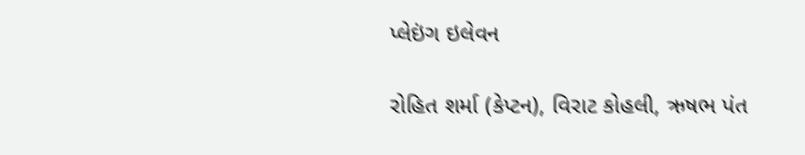પ્લેઇંગ ઇલેવન

રોહિત શર્મા (કેપ્ટન), વિરાટ કોહલી, ઋષભ પંત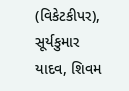(વિકેટકીપર), સૂર્યકુમાર યાદવ, શિવમ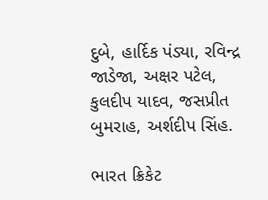દુબે, હાર્દિક પંડ્યા, રવિન્દ્ર જાડેજા, અક્ષર પટેલ, કુલદીપ યાદવ, જસપ્રીત બુમરાહ, અર્શદીપ સિંહ.

ભારત ક્રિકેટ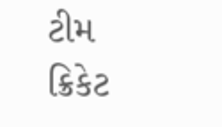ટીમ ક્રિકેટ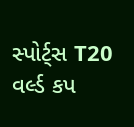સ્પોર્ટ્સ T20 વર્લ્ડ કપ